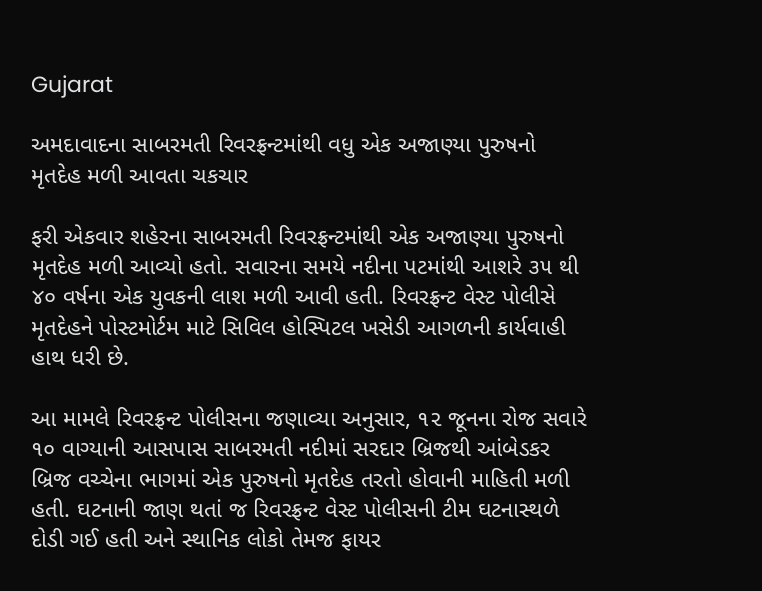Gujarat

અમદાવાદના સાબરમતી રિવરફ્રન્ટમાંથી વધુ એક અજાણ્યા પુરુષનો મૃતદેહ મળી આવતા ચકચાર

ફરી એકવાર શહેરના સાબરમતી રિવરફ્રન્ટમાંથી એક અજાણ્યા પુરુષનો મૃતદેહ મળી આવ્યો હતો. સવારના સમયે નદીના પટમાંથી આશરે ૩૫ થી ૪૦ વર્ષના એક યુવકની લાશ મળી આવી હતી. રિવરફ્રન્ટ વેસ્ટ પોલીસે મૃતદેહને પોસ્ટમોર્ટમ માટે સિવિલ હોસ્પિટલ ખસેડી આગળની કાર્યવાહી હાથ ધરી છે.

આ મામલે રિવરફ્રન્ટ પોલીસના જણાવ્યા અનુસાર, ૧૨ જૂનના રોજ સવારે ૧૦ વાગ્યાની આસપાસ સાબરમતી નદીમાં સરદાર બ્રિજથી આંબેડકર બ્રિજ વચ્ચેના ભાગમાં એક પુરુષનો મૃતદેહ તરતો હોવાની માહિતી મળી હતી. ઘટનાની જાણ થતાં જ રિવરફ્રન્ટ વેસ્ટ પોલીસની ટીમ ઘટનાસ્થળે દોડી ગઈ હતી અને સ્થાનિક લોકો તેમજ ફાયર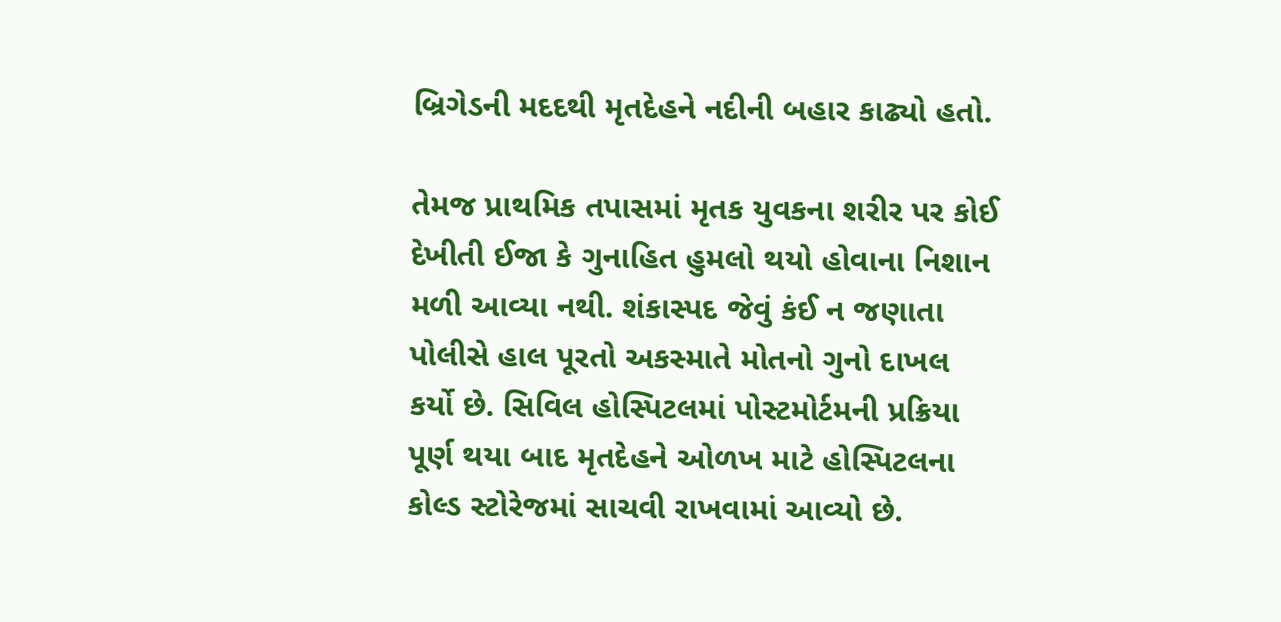બ્રિગેડની મદદથી મૃતદેહને નદીની બહાર કાઢ્યો હતો.

તેમજ પ્રાથમિક તપાસમાં મૃતક યુવકના શરીર પર કોઈ દેખીતી ઈજા કે ગુનાહિત હુમલો થયો હોવાના નિશાન મળી આવ્યા નથી. શંકાસ્પદ જેવું કંઈ ન જણાતા પોલીસે હાલ પૂરતો અકસ્માતે મોતનો ગુનો દાખલ કર્યો છે. સિવિલ હોસ્પિટલમાં પોસ્ટમોર્ટમની પ્રક્રિયા પૂર્ણ થયા બાદ મૃતદેહને ઓળખ માટે હોસ્પિટલના કોલ્ડ સ્ટોરેજમાં સાચવી રાખવામાં આવ્યો છે.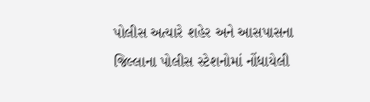પોલીસ અત્યારે શહેર અને આસપાસના જિલ્લાના પોલીસ સ્ટેશનોમાં નોંધાયેલી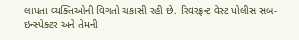લાપતા વ્યક્તિઓની વિગતો ચકાસી રહી છે. રિવરફ્રન્ટ વેસ્ટ પોલીસ સબ-ઇન્સ્પેક્ટર અને તેમની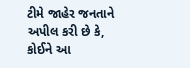ટીમે જાહેર જનતાને અપીલ કરી છે કે, કોઈને આ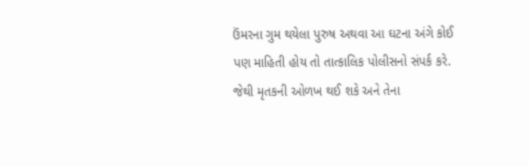ઉંમરના ગુમ થયેલા પુરુષ અથવા આ ઘટના અંગે કોઈ પણ માહિતી હોય તો તાત્કાલિક પોલીસનો સંપર્ક કરે. જેથી મૃતકની ઓળખ થઈ શકે અને તેના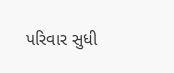પરિવાર સુધી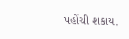પહોંચી શકાય.